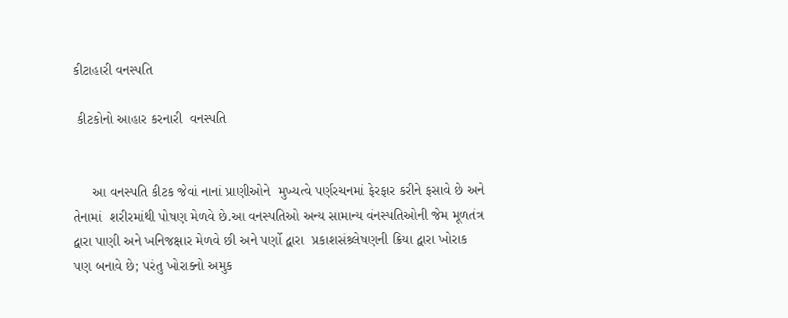કીટાહારી વનસ્પતિ

 કીટકોનો આહાર કરનારી  વનસ્પતિ


     આ વનસ્પતિ કીટક જેવાં નાનાં પ્રાણીઓને  મુખ્યત્વે પર્ણરચનમાં ફેરફાર કરીને ફસાવે છે અને તેનામાં  શરીરમાંથી પોષણ મેળવે છે.આ વનસ્પતિઓ અન્ય સામાન્ય વંનસ્પતિઓની જેમ મૂળતંત્ર દ્વારા પાણી અને ખનિજક્ષાર મેળવે છી અને પર્ણો દ્વારા  પ્રકાશસંશ્ર્લેષણની ક્રિયા દ્વારા ખોરાક પણ બનાવે છે; પરંતુ ખોરાક્નો અમુક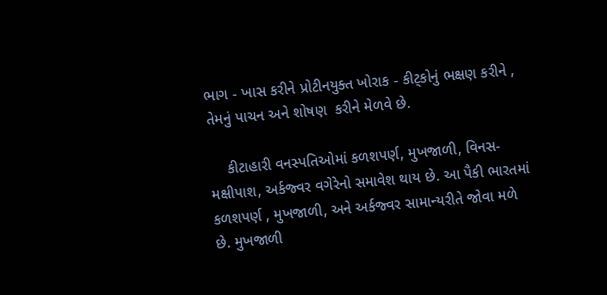ભાગ ‌- ખાસ કરીને પ્રોટીનયુક્ત ખોરાક‌ - કીટ્કોનું ભક્ષણ કરીને , તેમનું પાચન અને શોષણ  કરીને મેળવે છે.

    કીટાહારી વનસ્પતિઓમાં કળશપર્ણ, મુખજાળી, વિનસ-મક્ષીપાશ, અર્કજ્વર વગેરેનો સમાવેશ થાય છે. આ પૈકી ભારતમાં કળશપર્ણ , મુખજાળી, અને અર્કજ્વર સામાન્યરીતે જોવા મળે છે. મુખજાળી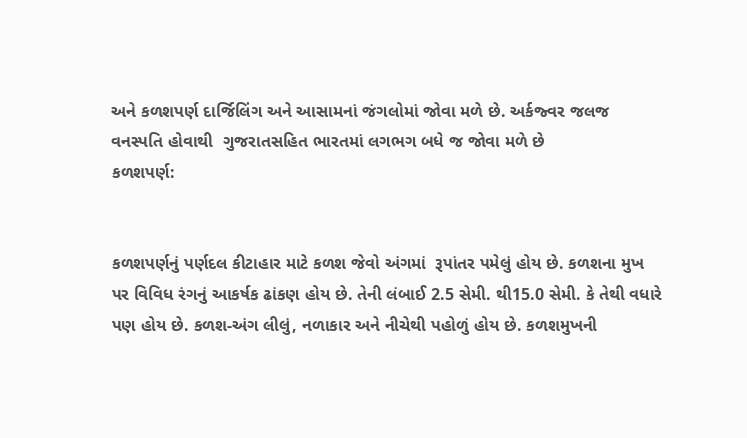અને કળશપર્ણ દાર્જિલિંગ અને આસામનાં જંગલોમાં જોવા મળે છે. અર્કજ્વર જલજ વનસ્પતિ હોવાથી  ગુજરાતસહિત ભારતમાં લગભગ બધે જ જોવા મળે છે
કળશપર્ણ:


કળશપર્ણનું પર્ણદલ કીટાહાર માટે કળશ જેવો અંગમાં  રૂપાંતર પમેલું હોય છે. કળશના મુખ પર વિવિધ રંગનું આકર્ષક ઢાંકણ હોય છે. તેની લંબાઈ 2.5 સેમી. થી15.0 સેમી. કે તેથી વધારે પણ હોય છે. કળશ-અંગ લીલું, નળાકાર અને નીચેથી પહોળું હોય છે. કળશમુખની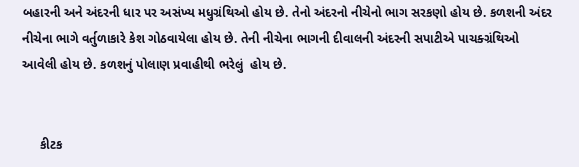બહારની અને અંદરની ધાર પર અસંખ્ય મધુગ્રંથિઓ હોય છે. તેનો અંદરનો નીચેનો ભાગ સરકણો હોય છે. કળશની અંદર નીચેના ભાગે વર્તુળાકારે કેશ ગોઠવાયેલા હોય છે. તેની નીચેના ભાગની દીવાલની અંદરની સપાટીએ પાચક્ગ્રંથિઓ  આવેલી હોય છે. કળશનું પોલાણ પ્રવાહીથી ભરેલું  હોય છે.


     કીટક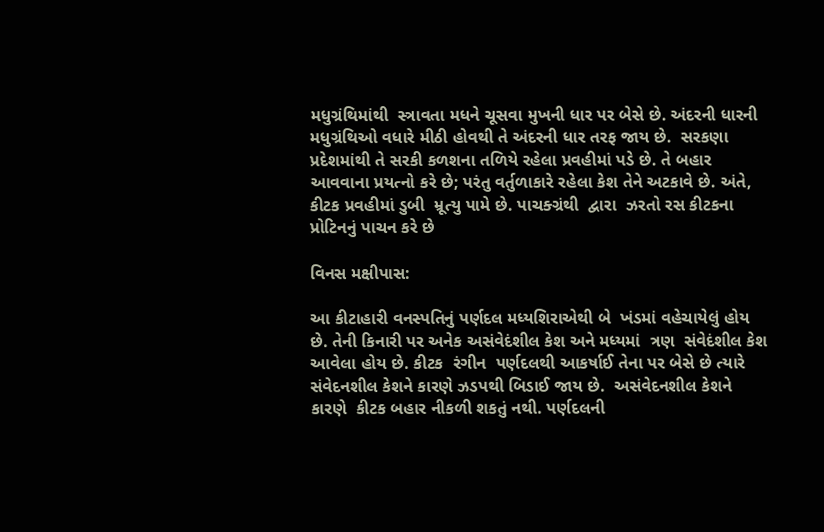મધુગ્રંથિમાંથી  સ્ત્રાવતા મધને ચૂસવા મુખની ધાર પર બેસે છે. અંદરની ધારની મધુગ્રંથિઓ વધારે મીઠી હોવથી તે અંદરની ધાર તરફ જાય છે.  સરકણા પ્રદેશમાંથી તે સરકી કળશના તળિયે રહેલા પ્રવહીમાં પડે છે. તે બહાર આવવાના પ્રયત્નો કરે છે; પરંતુ વર્તુળાકારે રહેલા કેશ તેને અટકાવે છે. અંતે, કીટક પ્રવહીમાં ડુબી  મ્રૂત્યુ પામે છે. પાચક્ગ્રંથી  દ્વારા  ઝરતો રસ કીટકના પ્રોટિનનું પાચન કરે છે

વિનસ મક્ષીપાસ:

આ કીટાહારી વનસ્પતિનું પર્ણદલ મધ્યશિરાએથી બે  ખંડમાં વહેચાયેલું હોય છે. તેની કિનારી પર અનેક અસંવેદંશીલ કેશ અને મધ્યમાં  ત્રણ  સંવેદંશીલ કેશ આવેલા હોય છે. કીટક  રંગીન  પર્ણદલથી આકર્ષાઈ તેના પર બેસે છે ત્યારે સંવેદનશીલ કેશને કારણે ઝડપથી બિડાઈ જાય છે.  અસંવેદનશીલ કેશને  કારણે  કીટક બહાર નીકળી શકતું નથી. પર્ણદલની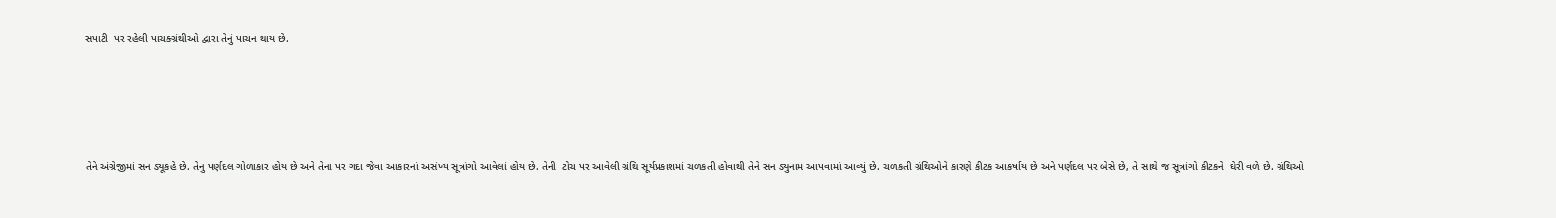સપાટી  પર રહેલી પાચક્ગ્રંથીઓ દ્વારા તેનું પાચન થાય છે.







તેને અંગ્રેજીમાં સન ડ્યૂકહે છે. તેનુ પર્ણદલ ગોળાકાર હોય છે અને તેના પર ગદા જેવા આકારનાં અસંખ્ય સૂત્રાંગો આવેલાં હોય છે. તેની  ટોચ પર આવેલી ગ્રંથિ સૂર્યપ્રકાશમાં ચળકતી હોવાથી તેને સન ડ્યુનામ આપવામાં આવ્યું છે. ચળકતી ગ્રંથિઓને કારણે કીટક આકર્ષાય છે અને પર્ણદલ પર બેસે છે, તે સાથે જ સૂત્રાંગો કીટકને  ઘેરી વળે છે. ગ્રંથિઓ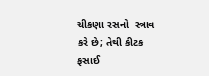ચીકણા રસનો  સ્ત્રાવ કરે છે; તેથી કીટક ફસાઈ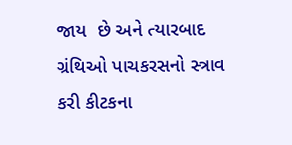જાય  છે અને ત્યારબાદ ગ્રંથિઓ પાચકરસનો સ્ત્રાવ કરી કીટકના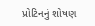પ્રોટિનનું શોષણ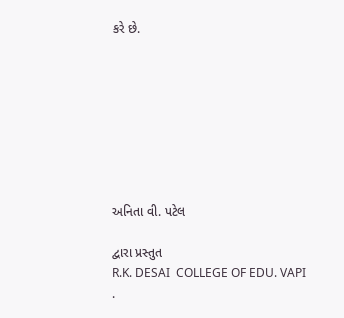કરે છે.








અનિતા વી. પટેલ

દ્વારા પ્રસ્તુત
R.K. DESAI  COLLEGE OF EDU. VAPI .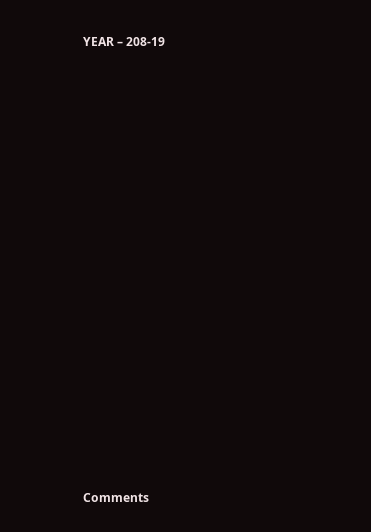YEAR – 208-19


















Comments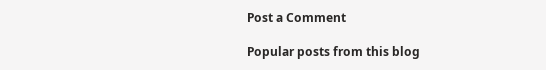Post a Comment

Popular posts from this blog